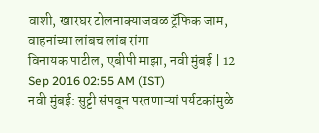वाशी, खारघर टोलनाक्याजवळ ट्रॅफिक जाम, वाहनांच्या लांबच लांब रांगा
विनायक पाटील, एबीपी माझा, नवी मुंबई | 12 Sep 2016 02:55 AM (IST)
नवी मुंबई: सुट्टी संपवून परतणाऱ्यां पर्यटकांमुळे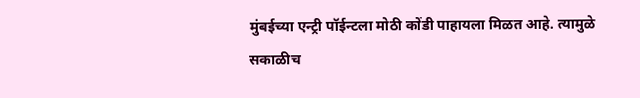मुंबईच्या एन्ट्री पॉईन्टला मोठी कोंडी पाहायला मिळत आहे. त्यामुळे सकाळीच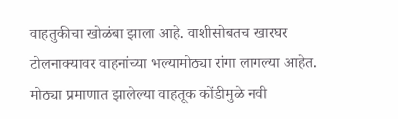वाहतुकीचा खोळंबा झाला आहे. वाशीसोबतच खारघर टोलनाक्यावर वाहनांच्या भल्यामोठ्या रांगा लागल्या आहेत. मोठ्या प्रमाणात झालेल्या वाहतूक कोंडीमुळे नवी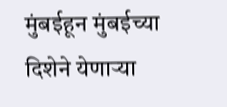मुंबईहून मुंबईच्या दिशेने येणाऱ्या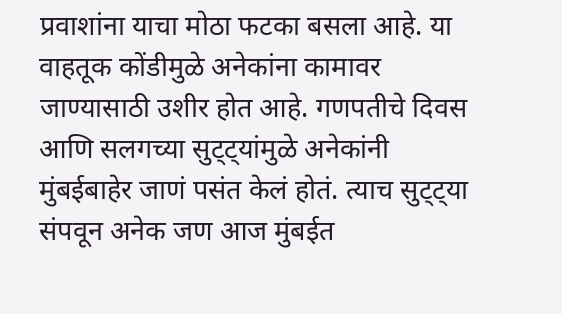प्रवाशांना याचा मोठा फटका बसला आहे. या वाहतूक कोंडीमुळे अनेकांना कामावर जाण्यासाठी उशीर होत आहे. गणपतीचे दिवस आणि सलगच्या सुट्ट्यांमुळे अनेकांनी मुंबईबाहेर जाणं पसंत केलं होतं. त्याच सुट्ट्या संपवून अनेक जण आज मुंबईत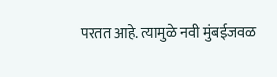परतत आहे. त्यामुळे नवी मुंबईजवळ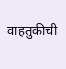वाहतुकीची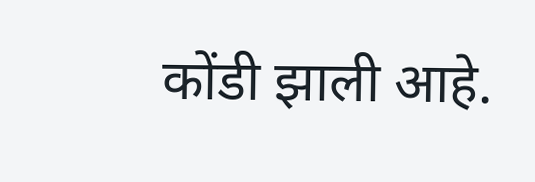कोंडी झाली आहे.